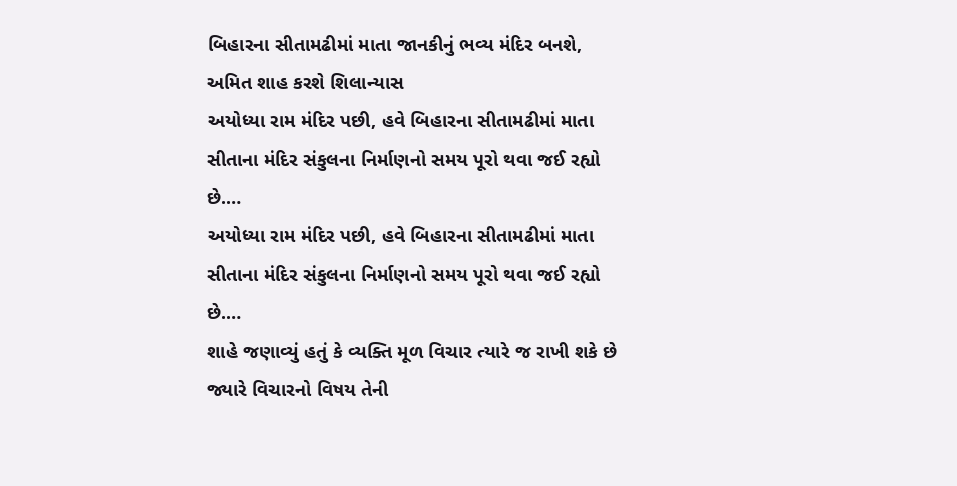બિહારના સીતામઢીમાં માતા જાનકીનું ભવ્ય મંદિર બનશે, અમિત શાહ કરશે શિલાન્યાસ
અયોધ્યા રામ મંદિર પછી, હવે બિહારના સીતામઢીમાં માતા સીતાના મંદિર સંકુલના નિર્માણનો સમય પૂરો થવા જઈ રહ્યો છે.…
અયોધ્યા રામ મંદિર પછી, હવે બિહારના સીતામઢીમાં માતા સીતાના મંદિર સંકુલના નિર્માણનો સમય પૂરો થવા જઈ રહ્યો છે.…
શાહે જણાવ્યું હતું કે વ્યક્તિ મૂળ વિચાર ત્યારે જ રાખી શકે છે જ્યારે વિચારનો વિષય તેની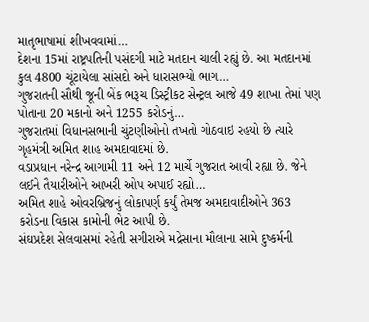માતૃભાષામાં શીખવવામાં…
દેશના 15માં રાષ્ટ્રપતિની પસંદગી માટે મતદાન ચાલી રહ્યું છે. આ મતદાનમાં કુલ 4800 ચૂંટાયેલા સાંસદો અને ધારાસભ્યો ભાગ…
ગુજરાતની સૌથી જૂની બેંક ભરૂચ ડિસ્ટ્રીકટ સેન્ટ્રલ આજે 49 શાખા તેમાં પણ પોતાના 20 મકાનો અને 1255 કરોડનું…
ગુજરાતમાં વિધાનસભાની ચુંટણીઓનો તખતો ગોઠવાઇ રહયો છે ત્યારે ગૃહમંત્રી અમિત શાહ અમદાવાદમાં છે.
વડાપ્રધાન નરેન્દ્ર આગામી 11 અને 12 માર્ચે ગુજરાત આવી રહ્યા છે. જેને લઈને તૈયારીઓને આખરી ઓપ અપાઈ રહ્યો…
અમિત શાહે ઓવરબ્રિજનું લોકાપર્ણ કર્યું તેમજ અમદાવાદીઓને 363 કરોડના વિકાસ કામોની ભેટ આપી છે.
સંઘપ્રદેશ સેલવાસમાં રહેતી સગીરાએ મદ્રેસાના મૌલાના સામે દુષ્કર્મની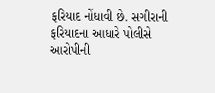ફરિયાદ નોંધાવી છે. સગીરાની ફરિયાદના આધારે પોલીસે આરોપીની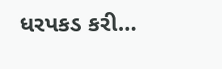ધરપકડ કરી…